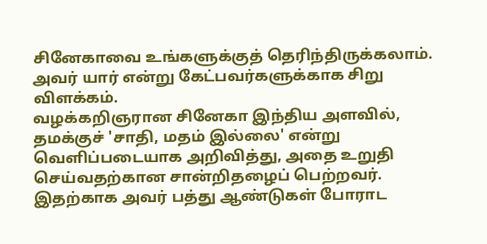சினேகாவை உங்களுக்குத் தெரிந்திருக்கலாம். அவர் யார் என்று கேட்பவர்களுக்காக சிறு விளக்கம்.
வழக்கறிஞரான சினேகா இந்திய அளவில், தமக்குச் 'சாதி, மதம் இல்லை' என்று வெளிப்படையாக அறிவித்து, அதை உறுதி செய்வதற்கான சான்றிதழைப் பெற்றவர். இதற்காக அவர் பத்து ஆண்டுகள் போராட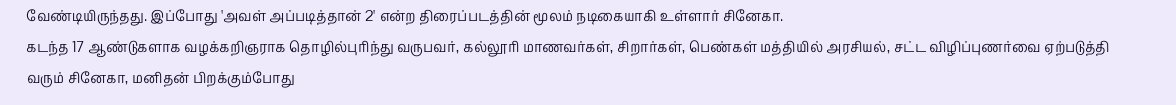வேண்டியிருந்தது. இப்போது 'அவள் அப்படித்தான் 2' என்ற திரைப்படத்தின் மூலம் நடிகையாகி உள்ளார் சினேகா.
கடந்த 17 ஆண்டுகளாக வழக்கறிஞராக தொழில்புரிந்து வருபவர், கல்லூரி மாணவர்கள், சிறார்கள், பெண்கள் மத்தியில் அரசியல், சட்ட விழிப்புணர்வை ஏற்படுத்தி வரும் சினேகா, மனிதன் பிறக்கும்போது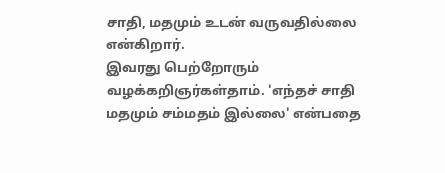சாதி, மதமும் உடன் வருவதில்லை என்கிறார்.
இவரது பெற்றோரும் வழக்கறிஞர்கள்தாம். 'எந்தச் சாதி மதமும் சம்மதம் இல்லை' என்பதை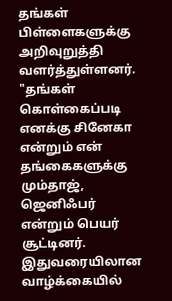தங்கள் பிள்ளைகளுக்கு அறிவுறுத்தி வளர்த்துள்ளனர்.
"தங்கள் கொள்கைப்படி எனக்கு சினேகா என்றும் என் தங்கைகளுக்கு மும்தாஜ், ஜெனிஃபர் என்றும் பெயர் சூட்டினர்.
இதுவரையிலான வாழ்க்கையில்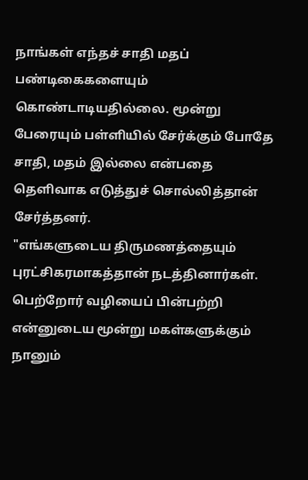நாங்கள் எந்தச் சாதி மதப் பண்டிகைகளையும் கொண்டாடியதில்லை. மூன்று பேரையும் பள்ளியில் சேர்க்கும் போதே சாதி, மதம் இல்லை என்பதை தெளிவாக எடுத்துச் சொல்லித்தான் சேர்த்தனர்.
"எங்களுடைய திருமணத்தையும் புரட்சிகரமாகத்தான் நடத்தினார்கள். பெற்றோர் வழியைப் பின்பற்றி என்னுடைய மூன்று மகள்களுக்கும் நானும்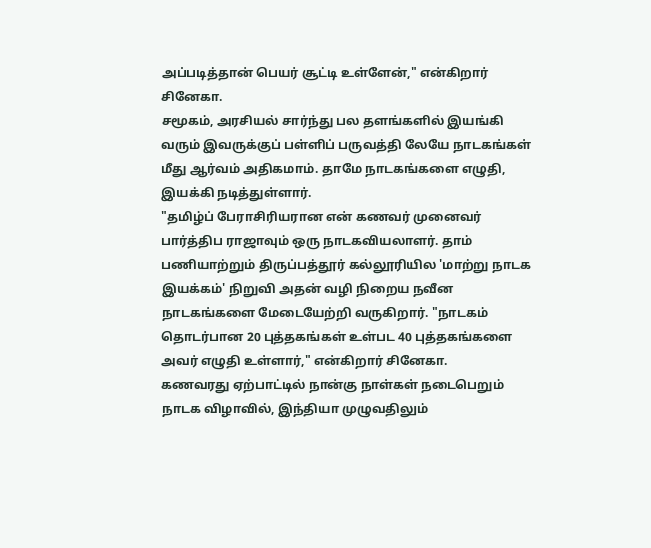அப்படித்தான் பெயர் சூட்டி உள்ளேன்," என்கிறார் சினேகா.
சமூகம், அரசியல் சார்ந்து பல தளங்களில் இயங்கி வரும் இவருக்குப் பள்ளிப் பருவத்தி லேயே நாடகங்கள் மீது ஆர்வம் அதிகமாம். தாமே நாடகங்களை எழுதி, இயக்கி நடித்துள்ளார்.
"தமிழ்ப் பேராசிரியரான என் கணவர் முனைவர் பார்த்திப ராஜாவும் ஒரு நாடகவியலாளர். தாம் பணியாற்றும் திருப்பத்தூர் கல்லூரியில 'மாற்று நாடக இயக்கம்' நிறுவி அதன் வழி நிறைய நவீன நாடகங்களை மேடையேற்றி வருகிறார். "நாடகம் தொடர்பான 20 புத்தகங்கள் உள்பட 40 புத்தகங்களை அவர் எழுதி உள்ளார்," என்கிறார் சினேகா.
கணவரது ஏற்பாட்டில் நான்கு நாள்கள் நடைபெறும் நாடக விழாவில், இந்தியா முழுவதிலும்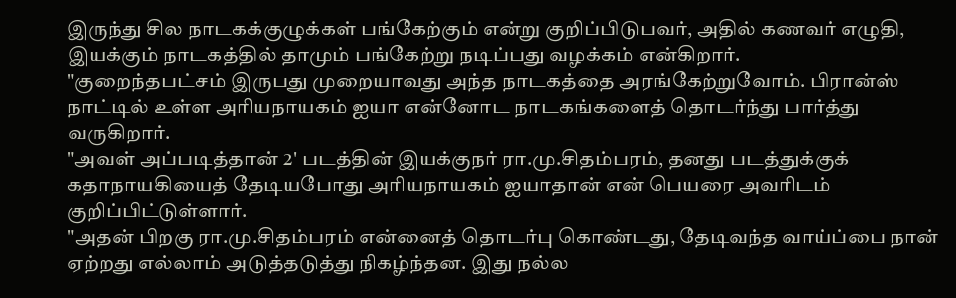இருந்து சில நாடகக்குழுக்கள் பங்கேற்கும் என்று குறிப்பிடுபவர், அதில் கணவர் எழுதி, இயக்கும் நாடகத்தில் தாமும் பங்கேற்று நடிப்பது வழக்கம் என்கிறார்.
"குறைந்தபட்சம் இருபது முறையாவது அந்த நாடகத்தை அரங்கேற்றுவோம். பிரான்ஸ் நாட்டில் உள்ள அரியநாயகம் ஐயா என்னோட நாடகங்களைத் தொடர்ந்து பார்த்து வருகிறார்.
"அவள் அப்படித்தான் 2' படத்தின் இயக்குநர் ரா.மு.சிதம்பரம், தனது படத்துக்குக் கதாநாயகியைத் தேடியபோது அரியநாயகம் ஐயாதான் என் பெயரை அவரிடம் குறிப்பிட்டுள்ளார்.
"அதன் பிறகு ரா.மு.சிதம்பரம் என்னைத் தொடர்பு கொண்டது, தேடிவந்த வாய்ப்பை நான் ஏற்றது எல்லாம் அடுத்தடுத்து நிகழ்ந்தன. இது நல்ல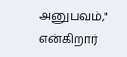அனுபவம்," என்கிறார்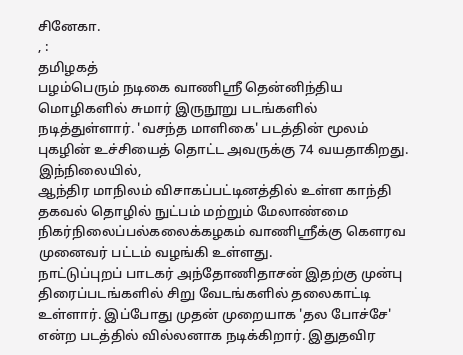சினேகா.
, :
தமிழகத்
பழம்பெரும் நடிகை வாணிஸ்ரீ தென்னிந்திய மொழிகளில் சுமார் இருநூறு படங்களில் நடித்துள்ளார். 'வசந்த மாளிகை' படத்தின் மூலம் புகழின் உச்சியைத் தொட்ட அவருக்கு 74 வயதாகிறது. இந்நிலையில்,
ஆந்திர மாநிலம் விசாகப்பட்டினத்தில் உள்ள காந்தி தகவல் தொழில் நுட்பம் மற்றும் மேலாண்மை நிகர்நிலைப்பல்கலைக்கழகம் வாணிஸ்ரீக்கு கௌரவ முனைவர் பட்டம் வழங்கி உள்ளது.
நாட்டுப்புறப் பாடகர் அந்தோணிதாசன் இதற்கு முன்பு திரைப்படங்களில் சிறு வேடங்களில் தலைகாட்டி உள்ளார். இப்போது முதன் முறையாக 'தல போச்சே' என்ற படத்தில் வில்லனாக நடிக்கிறார். இதுதவிர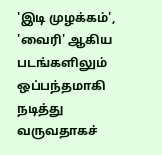'இடி முழக்கம்', 'வைரி' ஆகிய படங்களிலும் ஒப்பந்தமாகி நடித்து வருவதாகச்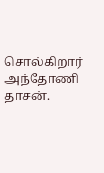சொல்கிறார் அந்தோணி தாசன்.